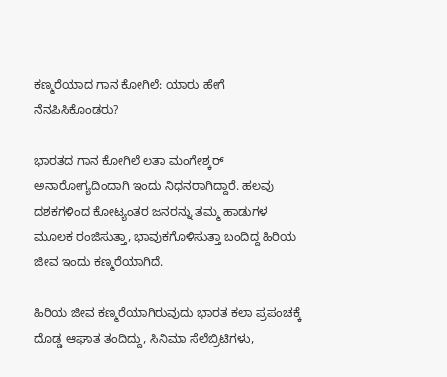ಕಣ್ಮರೆಯಾದ ಗಾನ ಕೋಗಿಲೆ: ಯಾರು ಹೇಗೆ ನೆನಪಿಸಿಕೊಂಡರು?

ಭಾರತದ ಗಾನ ಕೋಗಿಲೆ ಲತಾ ಮಂಗೇಶ್ಕರ್ ಅನಾರೋಗ್ಯದಿಂದಾಗಿ ಇಂದು ನಿಧನರಾಗಿದ್ದಾರೆ. ಹಲವು ದಶಕಗಳಿಂದ ಕೋಟ್ಯಂತರ ಜನರನ್ನು ತಮ್ಮ ಹಾಡುಗಳ ಮೂಲಕ ರಂಜಿಸುತ್ತಾ, ಭಾವುಕಗೊಳಿಸುತ್ತಾ ಬಂದಿದ್ದ ಹಿರಿಯ ಜೀವ ಇಂದು ಕಣ್ಮರೆಯಾಗಿದೆ.

ಹಿರಿಯ ಜೀವ ಕಣ್ಮರೆಯಾಗಿರುವುದು ಭಾರತ ಕಲಾ ಪ್ರಪಂಚಕ್ಕೆ ದೊಡ್ಡ ಆಘಾತ ತಂದಿದ್ದು, ಸಿನಿಮಾ ಸೆಲೆಬ್ರಿಟಿಗಳು,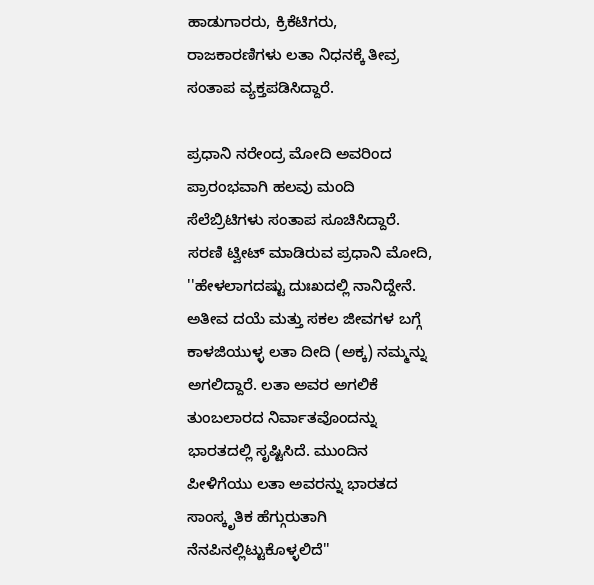ಹಾಡುಗಾರರು, ಕ್ರಿಕೆಟಿಗರು, ರಾಜಕಾರಣಿಗಳು ಲತಾ ನಿಧನಕ್ಕೆ ತೀವ್ರ ಸಂತಾಪ ವ್ಯಕ್ತಪಡಿಸಿದ್ದಾರೆ.

ಪ್ರಧಾನಿ ನರೇಂದ್ರ ಮೋದಿ ಅವರಿಂದ ಪ್ರಾರಂಭವಾಗಿ ಹಲವು ಮಂದಿ ಸೆಲೆಬ್ರಿಟಿಗಳು ಸಂತಾಪ ಸೂಚಿಸಿದ್ದಾರೆ. ಸರಣಿ ಟ್ವೀಟ್ ಮಾಡಿರುವ ಪ್ರಧಾನಿ ಮೋದಿ, ''ಹೇಳಲಾಗದಷ್ಟು ದುಃಖದಲ್ಲಿ ನಾನಿದ್ದೇನೆ. ಅತೀವ ದಯೆ ಮತ್ತು ಸಕಲ ಜೀವಗಳ ಬಗ್ಗೆ ಕಾಳಜಿಯುಳ್ಳ ಲತಾ ದೀದಿ (ಅಕ್ಕ) ನಮ್ಮನ್ನು ಅಗಲಿದ್ದಾರೆ. ಲತಾ ಅವರ ಅಗಲಿಕೆ ತುಂಬಲಾರದ ನಿರ್ವಾತವೊಂದನ್ನು ಭಾರತದಲ್ಲಿ ಸೃಷ್ಟಿಸಿದೆ. ಮುಂದಿನ ಪೀಳಿಗೆಯು ಲತಾ ಅವರನ್ನು ಭಾರತದ ಸಾಂಸ್ಕೃತಿಕ ಹೆಗ್ಗುರುತಾಗಿ ನೆನಪಿನಲ್ಲಿಟ್ಟುಕೊಳ್ಳಲಿದೆ''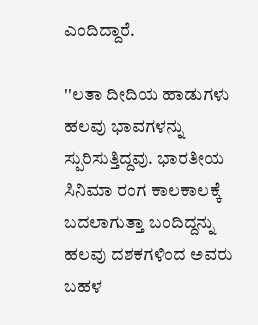ಎಂದಿದ್ದಾರೆ.

''ಲತಾ ದೀದಿಯ ಹಾಡುಗಳು ಹಲವು ಭಾವಗಳನ್ನು ಸ್ಪುರಿಸುತ್ತಿದ್ದವು. ಭಾರತೀಯ ಸಿನಿಮಾ ರಂಗ ಕಾಲಕಾಲಕ್ಕೆ ಬದಲಾಗುತ್ತಾ ಬಂದಿದ್ದನ್ನು ಹಲವು ದಶಕಗಳಿಂದ ಅವರು ಬಹಳ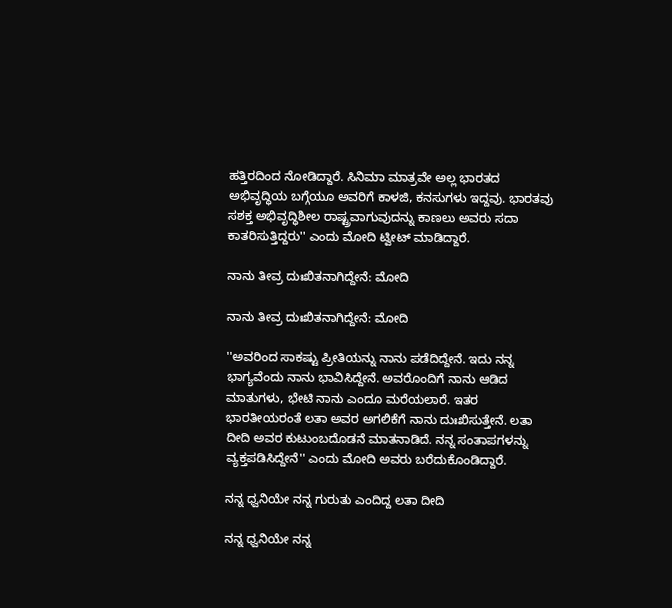ಹತ್ತಿರದಿಂದ ನೋಡಿದ್ದಾರೆ. ಸಿನಿಮಾ ಮಾತ್ರವೇ ಅಲ್ಲ ಭಾರತದ ಅಭಿವೃದ್ಧಿಯ ಬಗ್ಗೆಯೂ ಅವರಿಗೆ ಕಾಳಜಿ, ಕನಸುಗಳು ಇದ್ದವು. ಭಾರತವು ಸಶಕ್ತ ಅಭಿವೃದ್ಧಿಶೀಲ ರಾಷ್ಟ್ರವಾಗುವುದನ್ನು ಕಾಣಲು ಅವರು ಸದಾ ಕಾತರಿಸುತ್ತಿದ್ದರು'' ಎಂದು ಮೋದಿ ಟ್ವೀಟ್ ಮಾಡಿದ್ದಾರೆ.

ನಾನು ತೀವ್ರ ದುಃಖಿತನಾಗಿದ್ದೇನೆ: ಮೋದಿ

ನಾನು ತೀವ್ರ ದುಃಖಿತನಾಗಿದ್ದೇನೆ: ಮೋದಿ

''ಅವರಿಂದ ಸಾಕಷ್ಟು ಪ್ರೀತಿಯನ್ನು ನಾನು ಪಡೆದಿದ್ದೇನೆ. ಇದು ನನ್ನ ಭಾಗ್ಯವೆಂದು ನಾನು ಭಾವಿಸಿದ್ದೇನೆ. ಅವರೊಂದಿಗೆ ನಾನು ಆಡಿದ ಮಾತುಗಳು, ಭೇಟಿ ನಾನು ಎಂದೂ ಮರೆಯಲಾರೆ. ಇತರ ಭಾರತೀಯರಂತೆ ಲತಾ ಅವರ ಅಗಲಿಕೆಗೆ ನಾನು ದುಃಖಿಸುತ್ತೇನೆ. ಲತಾ ದೀದಿ ಅವರ ಕುಟುಂಬದೊಡನೆ ಮಾತನಾಡಿದೆ. ನನ್ನ ಸಂತಾಪಗಳನ್ನು ವ್ಯಕ್ತಪಡಿಸಿದ್ದೇನೆ'' ಎಂದು ಮೋದಿ ಅವರು ಬರೆದುಕೊಂಡಿದ್ದಾರೆ.

ನನ್ನ ಧ್ವನಿಯೇ ನನ್ನ ಗುರುತು ಎಂದಿದ್ದ ಲತಾ ದೀದಿ

ನನ್ನ ಧ್ವನಿಯೇ ನನ್ನ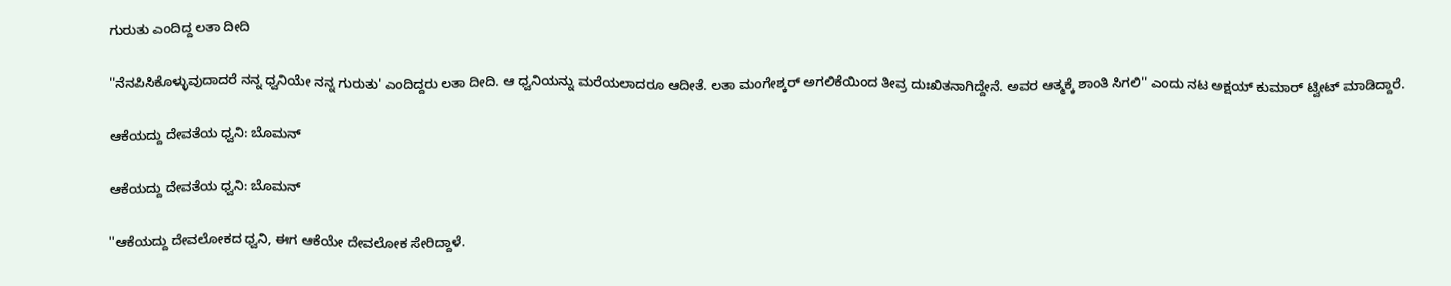ಗುರುತು ಎಂದಿದ್ದ ಲತಾ ದೀದಿ

''ನೆನಪಿಸಿಕೊಳ್ಳುವುದಾದರೆ ನನ್ನ ಧ್ವನಿಯೇ ನನ್ನ ಗುರುತು' ಎಂದಿದ್ದರು ಲತಾ ದೀದಿ. ಆ ಧ್ವನಿಯನ್ನು ಮರೆಯಲಾದರೂ ಆದೀತೆ. ಲತಾ ಮಂಗೇಶ್ಕರ್ ಅಗಲಿಕೆಯಿಂದ ತೀವ್ರ ದುಃಖಿತನಾಗಿದ್ದೇನೆ. ಅವರ ಆತ್ಮಕ್ಕೆ ಶಾಂತಿ ಸಿಗಲಿ'' ಎಂದು ನಟ ಅಕ್ಷಯ್ ಕುಮಾರ್ ಟ್ವೀಟ್ ಮಾಡಿದ್ದಾರೆ.

ಆಕೆಯದ್ದು ದೇವತೆಯ ಧ್ವನಿ: ಬೊಮನ್

ಆಕೆಯದ್ದು ದೇವತೆಯ ಧ್ವನಿ: ಬೊಮನ್

''ಆಕೆಯದ್ದು ದೇವಲೋಕದ ಧ್ವನಿ, ಈಗ ಆಕೆಯೇ ದೇವಲೋಕ ಸೇರಿದ್ದಾಳೆ.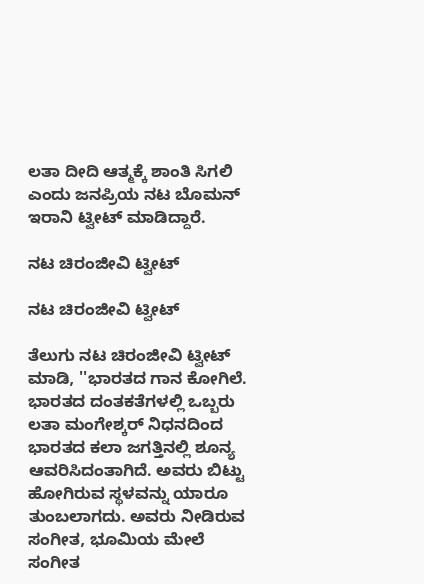ಲತಾ ದೀದಿ ಆತ್ಮಕ್ಕೆ ಶಾಂತಿ ಸಿಗಲಿ ಎಂದು ಜನಪ್ರಿಯ ನಟ ಬೊಮನ್ ಇರಾನಿ ಟ್ವೀಟ್ ಮಾಡಿದ್ದಾರೆ.

ನಟ ಚಿರಂಜೀವಿ ಟ್ವೀಟ್

ನಟ ಚಿರಂಜೀವಿ ಟ್ವೀಟ್

ತೆಲುಗು ನಟ ಚಿರಂಜೀವಿ ಟ್ವೀಟ್ ಮಾಡಿ, ''ಭಾರತದ ಗಾನ ಕೋಗಿಲೆ. ಭಾರತದ ದಂತಕತೆಗಳಲ್ಲಿ ಒಬ್ಬರು ಲತಾ ಮಂಗೇಶ್ಕರ್ ನಿಧನದಿಂದ ಭಾರತದ ಕಲಾ ಜಗತ್ತಿನಲ್ಲಿ ಶೂನ್ಯ ಆವರಿಸಿದಂತಾಗಿದೆ. ಅವರು ಬಿಟ್ಟು ಹೋಗಿರುವ ಸ್ಥಳವನ್ನು ಯಾರೂ ತುಂಬಲಾಗದು. ಅವರು ನೀಡಿರುವ ಸಂಗೀತ, ಭೂಮಿಯ ಮೇಲೆ ಸಂಗೀತ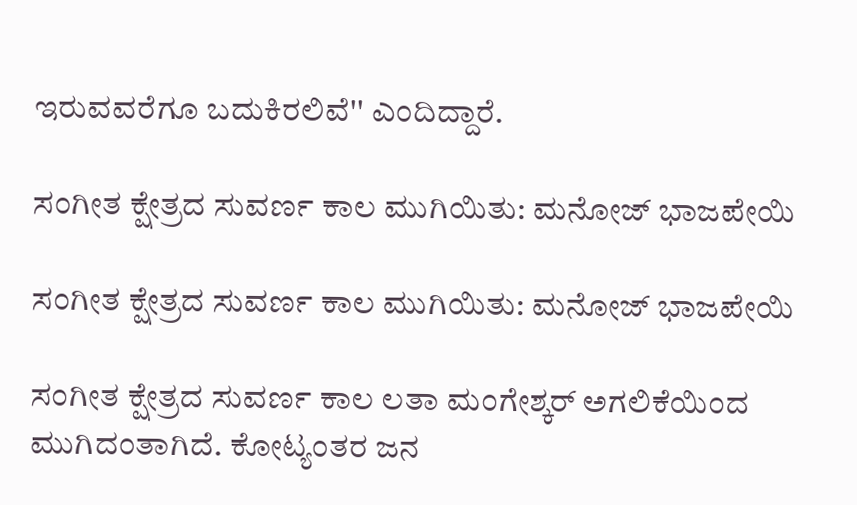ಇರುವವರೆಗೂ ಬದುಕಿರಲಿವೆ'' ಎಂದಿದ್ದಾರೆ.

ಸಂಗೀತ ಕ್ಷೇತ್ರದ ಸುವರ್ಣ ಕಾಲ ಮುಗಿಯಿತು: ಮನೋಜ್ ಭಾಜಪೇಯಿ

ಸಂಗೀತ ಕ್ಷೇತ್ರದ ಸುವರ್ಣ ಕಾಲ ಮುಗಿಯಿತು: ಮನೋಜ್ ಭಾಜಪೇಯಿ

ಸಂಗೀತ ಕ್ಷೇತ್ರದ ಸುವರ್ಣ ಕಾಲ ಲತಾ ಮಂಗೇಶ್ಕರ್ ಅಗಲಿಕೆಯಿಂದ ಮುಗಿದಂತಾಗಿದೆ. ಕೋಟ್ಯಂತರ ಜನ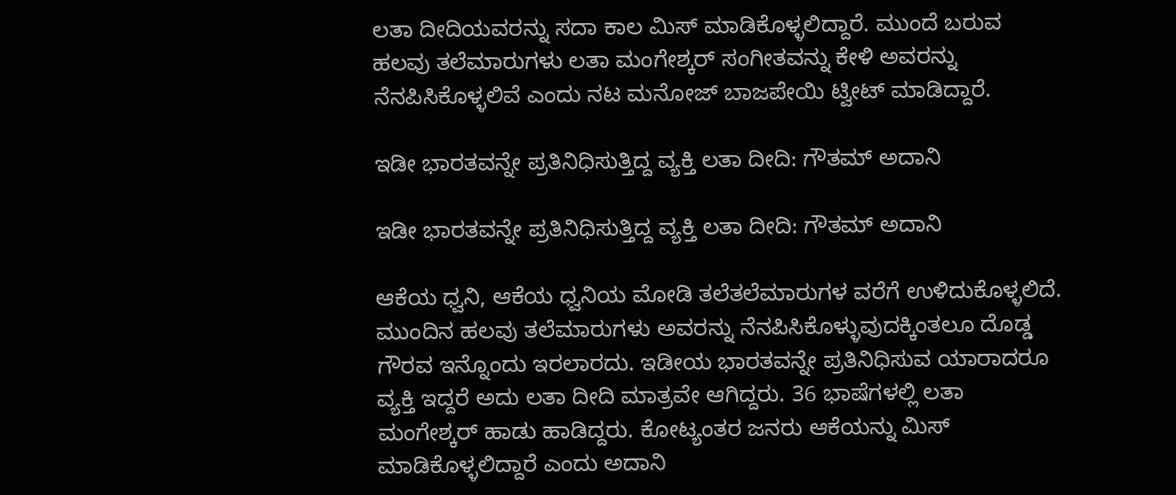ಲತಾ ದೀದಿಯವರನ್ನು ಸದಾ ಕಾಲ ಮಿಸ್ ಮಾಡಿಕೊಳ್ಳಲಿದ್ದಾರೆ. ಮುಂದೆ ಬರುವ ಹಲವು ತಲೆಮಾರುಗಳು ಲತಾ ಮಂಗೇಶ್ಕರ್ ಸಂಗೀತವನ್ನು ಕೇಳಿ ಅವರನ್ನು ನೆನಪಿಸಿಕೊಳ್ಳಲಿವೆ ಎಂದು ನಟ ಮನೋಜ್ ಬಾಜಪೇಯಿ ಟ್ವೀಟ್ ಮಾಡಿದ್ದಾರೆ.

ಇಡೀ ಭಾರತವನ್ನೇ ಪ್ರತಿನಿಧಿಸುತ್ತಿದ್ದ ವ್ಯಕ್ತಿ ಲತಾ ದೀದಿ: ಗೌತಮ್ ಅದಾನಿ

ಇಡೀ ಭಾರತವನ್ನೇ ಪ್ರತಿನಿಧಿಸುತ್ತಿದ್ದ ವ್ಯಕ್ತಿ ಲತಾ ದೀದಿ: ಗೌತಮ್ ಅದಾನಿ

ಆಕೆಯ ಧ್ವನಿ, ಆಕೆಯ ಧ್ವನಿಯ ಮೋಡಿ ತಲೆತಲೆಮಾರುಗಳ ವರೆಗೆ ಉಳಿದುಕೊಳ್ಳಲಿದೆ. ಮುಂದಿನ ಹಲವು ತಲೆಮಾರುಗಳು ಅವರನ್ನು ನೆನಪಿಸಿಕೊಳ್ಳುವುದಕ್ಕಿಂತಲೂ ದೊಡ್ಡ ಗೌರವ ಇನ್ನೊಂದು ಇರಲಾರದು. ಇಡೀಯ ಭಾರತವನ್ನೇ ಪ್ರತಿನಿಧಿಸುವ ಯಾರಾದರೂ ವ್ಯಕ್ತಿ ಇದ್ದರೆ ಅದು ಲತಾ ದೀದಿ ಮಾತ್ರವೇ ಆಗಿದ್ದರು. 36 ಭಾಷೆಗಳಲ್ಲಿ ಲತಾ ಮಂಗೇಶ್ಕರ್ ಹಾಡು ಹಾಡಿದ್ದರು. ಕೋಟ್ಯಂತರ ಜನರು ಆಕೆಯನ್ನು ಮಿಸ್ ಮಾಡಿಕೊಳ್ಳಲಿದ್ದಾರೆ ಎಂದು ಅದಾನಿ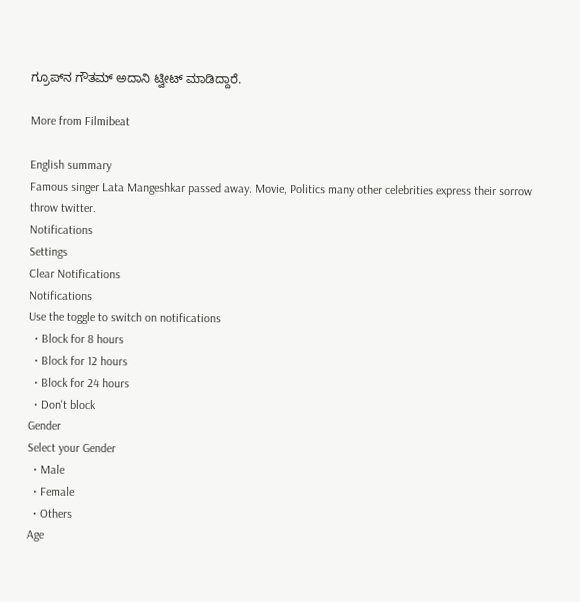ಗ್ರೂಪ್‌ನ ಗೌತಮ್ ಅದಾನಿ ಟ್ವೀಟ್ ಮಾಡಿದ್ದಾರೆ.

More from Filmibeat

English summary
Famous singer Lata Mangeshkar passed away. Movie, Politics many other celebrities express their sorrow throw twitter.
Notifications
Settings
Clear Notifications
Notifications
Use the toggle to switch on notifications
  • Block for 8 hours
  • Block for 12 hours
  • Block for 24 hours
  • Don't block
Gender
Select your Gender
  • Male
  • Female
  • Others
Age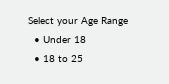Select your Age Range
  • Under 18
  • 18 to 25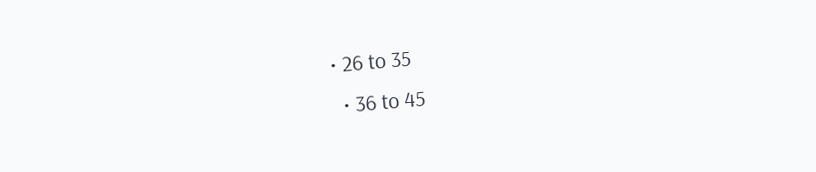• 26 to 35
  • 36 to 45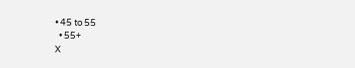• 45 to 55
  • 55+
X